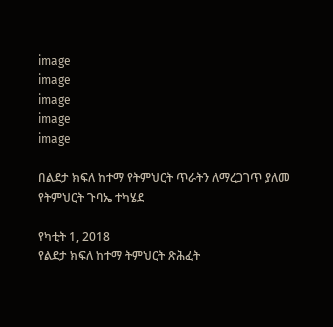image
image
image
image
image

በልደታ ክፍለ ከተማ የትምህርት ጥራትን ለማረጋገጥ ያለመ የትምህርት ጉባኤ ተካሄደ

የካቲት 1, 2018
የልደታ ክፍለ ከተማ ትምህርት ጽሕፈት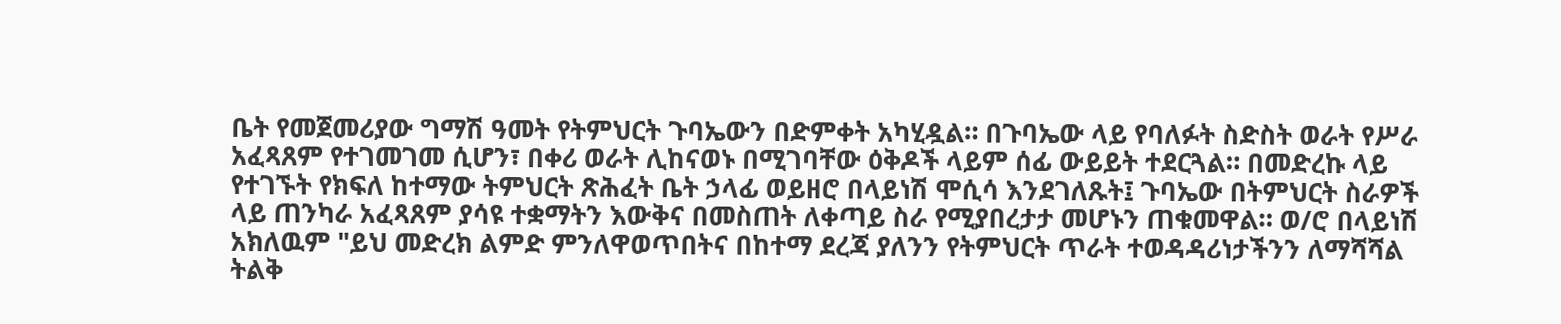ቤት የመጀመሪያው ግማሽ ዓመት የትምህርት ጉባኤውን በድምቀት አካሂዷል። በጉባኤው ላይ የባለፉት ስድስት ወራት የሥራ አፈጻጸም የተገመገመ ሲሆን፣ በቀሪ ወራት ሊከናወኑ በሚገባቸው ዕቅዶች ላይም ሰፊ ውይይት ተደርጓል። በመድረኩ ላይ የተገኙት የክፍለ ከተማው ትምህርት ጽሕፈት ቤት ኃላፊ ወይዘሮ በላይነሽ ሞሲሳ እንደገለጹት፤ ጉባኤው በትምህርት ስራዎች ላይ ጠንካራ አፈጻጸም ያሳዩ ተቋማትን እውቅና በመስጠት ለቀጣይ ስራ የሚያበረታታ መሆኑን ጠቁመዋል። ወ/ሮ በላይነሽ አክለዉም "ይህ መድረክ ልምድ ምንለዋወጥበትና በከተማ ደረጃ ያለንን የትምህርት ጥራት ተወዳዳሪነታችንን ለማሻሻል ትልቅ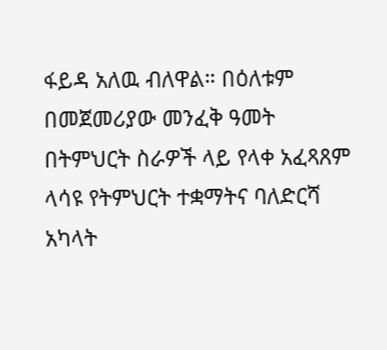ፋይዳ አለዉ ብለዋል። በዕለቱም በመጀመሪያው መንፈቅ ዓመት በትምህርት ስራዎች ላይ የላቀ አፈጻጸም ላሳዩ የትምህርት ተቋማትና ባለድርሻ አካላት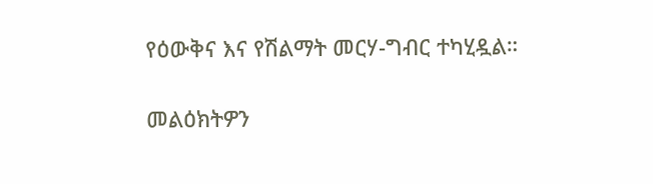የዕውቅና እና የሽልማት መርሃ-ግብር ተካሂዷል።

መልዕክትዎን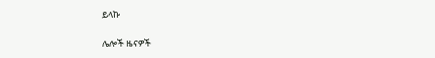ይላኩ

ሌሎች ዜናዎች